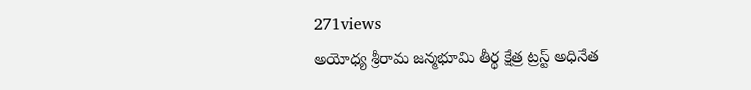271views
అయోధ్య శ్రీరామ జన్మభూమి తీర్థ క్షేత్ర ట్రస్ట్ అధినేత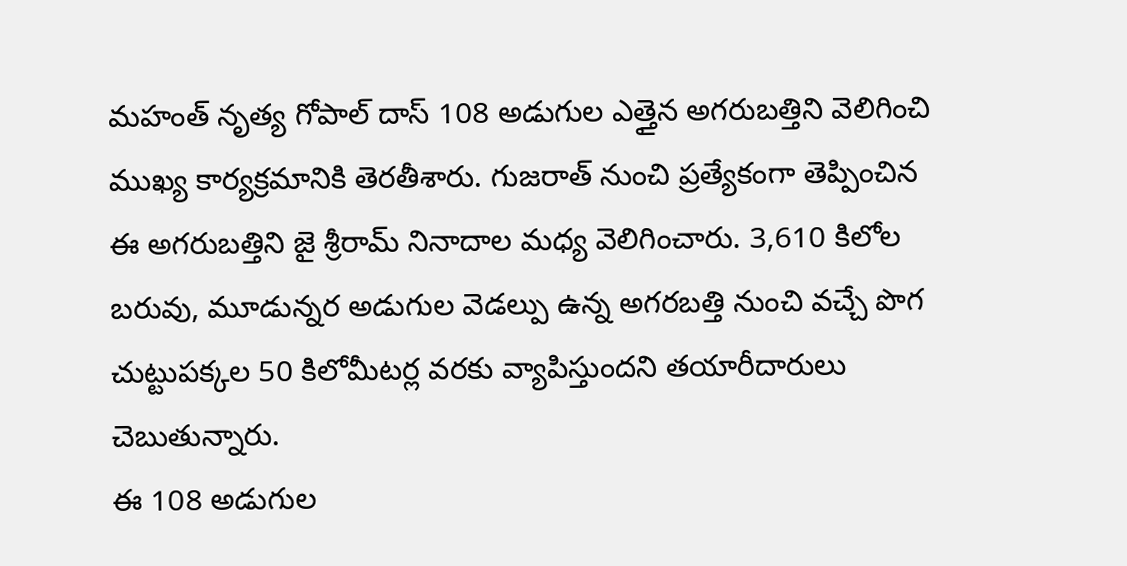మహంత్ నృత్య గోపాల్ దాస్ 108 అడుగుల ఎత్తైన అగరుబత్తిని వెలిగించి ముఖ్య కార్యక్రమానికి తెరతీశారు. గుజరాత్ నుంచి ప్రత్యేకంగా తెప్పించిన ఈ అగరుబత్తిని జై శ్రీరామ్ నినాదాల మధ్య వెలిగించారు. 3,610 కిలోల బరువు, మూడున్నర అడుగుల వెడల్పు ఉన్న అగరబత్తి నుంచి వచ్చే పొగ చుట్టుపక్కల 50 కిలోమీటర్ల వరకు వ్యాపిస్తుందని తయారీదారులు చెబుతున్నారు.
ఈ 108 అడుగుల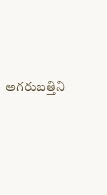అగరుబత్తిని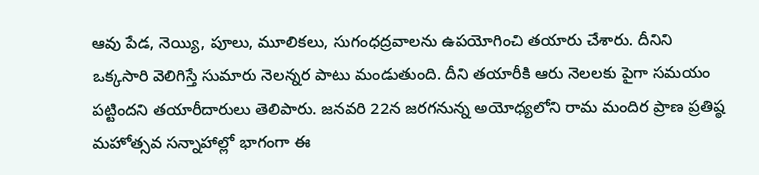ఆవు పేడ, నెయ్యి, పూలు, మూలికలు, సుగంధద్రవాలను ఉపయోగించి తయారు చేశారు. దీనిని ఒక్కసారి వెలిగిస్తే సుమారు నెలన్నర పాటు మండుతుంది. దీని తయారీకి ఆరు నెలలకు పైగా సమయం పట్టిందని తయారీదారులు తెలిపారు. జనవరి 22న జరగనున్న అయోధ్యలోని రామ మందిర ప్రాణ ప్రతిష్ఠ మహోత్సవ సన్నాహాల్లో భాగంగా ఈ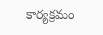కార్యక్రమం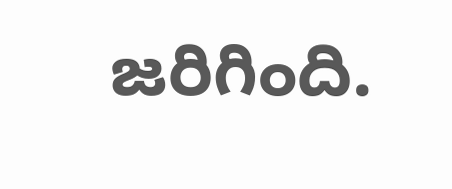జరిగింది.